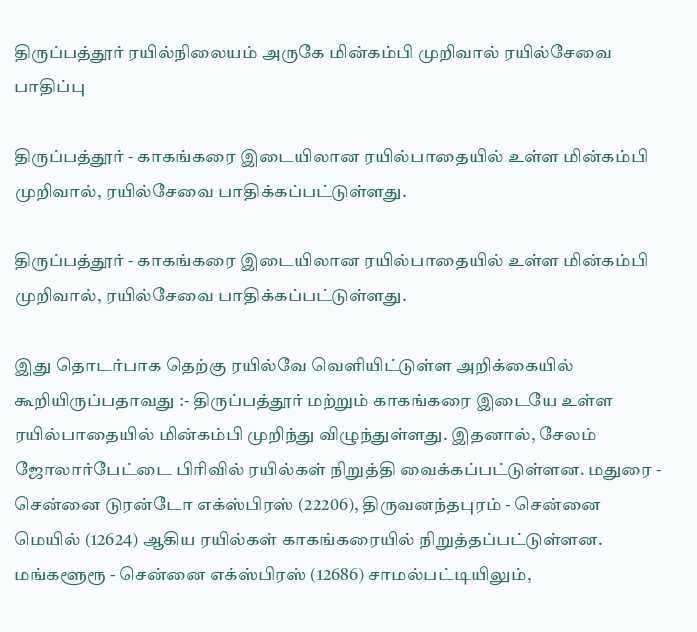திருப்பத்தூர் ரயில்நிலையம் அருகே மின்கம்பி முறிவால் ரயில்சேவை பாதிப்பு

திருப்பத்தூர் - காகங்கரை இடையிலான ரயில்பாதையில் உள்ள மின்கம்பி முறிவால், ரயில்சேவை பாதிக்கப்பட்டுள்ளது.

திருப்பத்தூர் - காகங்கரை இடையிலான ரயில்பாதையில் உள்ள மின்கம்பி முறிவால், ரயில்சேவை பாதிக்கப்பட்டுள்ளது.

இது தொடர்பாக தெற்கு ரயில்வே வெளியிட்டுள்ள அறிக்கையில் கூறியிருப்பதாவது :- திருப்பத்தூர் மற்றும் காகங்கரை இடையே உள்ள ரயில்பாதையில் மின்கம்பி முறிந்து விழுந்துள்ளது. இதனால், சேலம் ஜோலார்பேட்டை பிரிவில் ரயில்கள் நிறுத்தி வைக்கப்பட்டுள்ளன. மதுரை - சென்னை டுரன்டோ எக்ஸ்பிரஸ் (22206), திருவனந்தபுரம் - சென்னை மெயில் (12624) ஆகிய ரயில்கள் காகங்கரையில் நிறுத்தப்பட்டுள்ளன. மங்களூரூ - சென்னை எக்ஸ்பிரஸ் (12686) சாமல்பட்டியிலும்,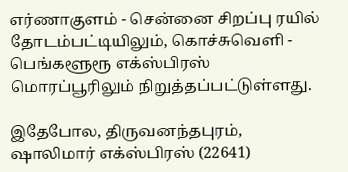எர்ணாகுளம் - சென்னை சிறப்பு ரயில் தோடம்பட்டியிலும், கொச்சுவெளி - பெங்களூரூ எக்ஸ்பிரஸ் மொரப்பூரிலும் நிறுத்தப்பட்டுள்ளது.

இதேபோல, திருவனந்தபுரம், ஷாலிமார் எக்ஸ்பிரஸ் (22641)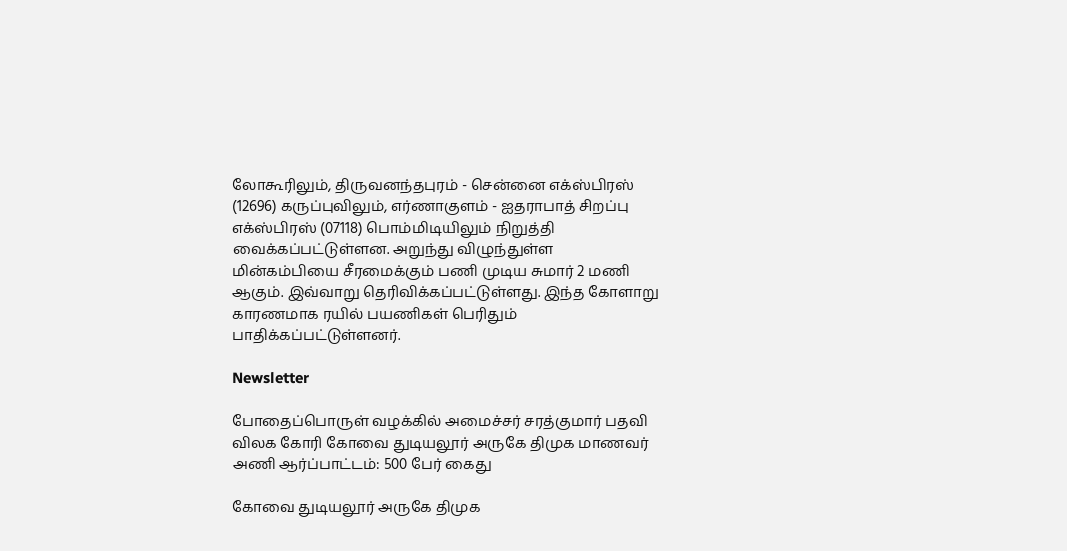லோகூரிலும், திருவனந்தபுரம் - சென்னை எக்ஸ்பிரஸ் (12696) கருப்புவிலும், எர்ணாகுளம் - ஐதராபாத் சிறப்பு எக்ஸ்பிரஸ் (07118) பொம்மிடியிலும் நிறுத்தி வைக்கப்பட்டுள்ளன. அறுந்து விழுந்துள்ள மின்கம்பியை சீரமைக்கும் பணி முடிய சுமார் 2 மணி ஆகும். இவ்வாறு தெரிவிக்கப்பட்டுள்ளது. இந்த கோளாறு காரணமாக ரயில் பயணிகள் பெரிதும் பாதிக்கப்பட்டுள்ளனர்.

Newsletter

போதைப்பொருள் வழக்கில் அமைச்சர் சரத்குமார் பதவி விலக கோரி கோவை துடியலூர் அருகே திமுக மாணவர் அணி ஆர்ப்பாட்டம்: 500 பேர் கைது

கோவை துடியலூர் அருகே திமுக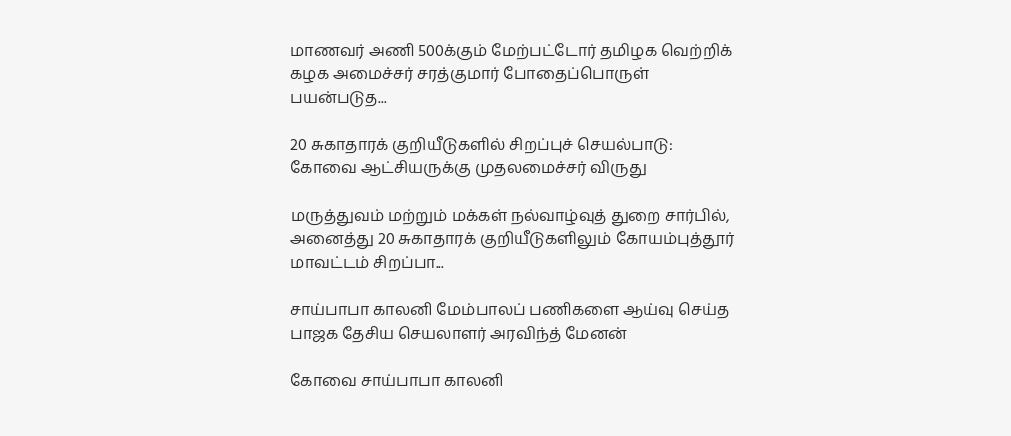மாணவர் அணி 500க்கும் மேற்பட்டோர் தமிழக வெற்றிக் கழக அமைச்சர் சரத்குமார் போதைப்பொருள் பயன்படுத...

20 சுகாதாரக் குறியீடுகளில் சிறப்புச் செயல்பாடு: கோவை ஆட்சியருக்கு முதலமைச்சர் விருது

மருத்துவம் மற்றும் மக்கள் நல்வாழ்வுத் துறை சார்பில், அனைத்து 20 சுகாதாரக் குறியீடுகளிலும் கோயம்புத்தூர் மாவட்டம் சிறப்பா...

சாய்பாபா காலனி மேம்பாலப் பணிகளை ஆய்வு செய்த பாஜக தேசிய செயலாளர் அரவிந்த் மேனன்

கோவை சாய்பாபா காலனி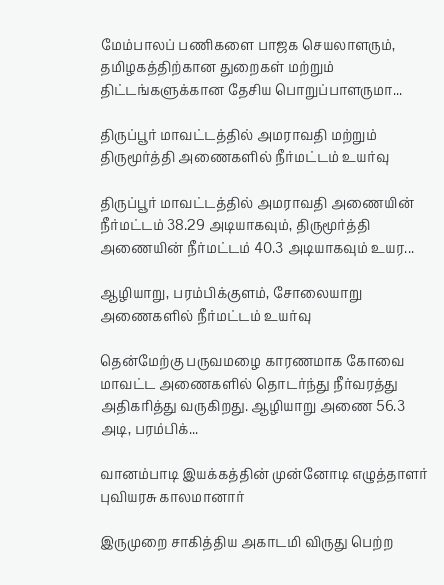மேம்பாலப் பணிகளை பாஜக செயலாளரும், தமிழகத்திற்கான துறைகள் மற்றும் திட்டங்களுக்கான தேசிய பொறுப்பாளருமா...

திருப்பூர் மாவட்டத்தில் அமராவதி மற்றும் திருமூர்த்தி அணைகளில் நீர்மட்டம் உயர்வு

திருப்பூர் மாவட்டத்தில் அமராவதி அணையின் நீர்மட்டம் 38.29 அடியாகவும், திருமூர்த்தி அணையின் நீர்மட்டம் 40.3 அடியாகவும் உயர...

ஆழியாறு, பரம்பிக்குளம், சோலையாறு அணைகளில் நீர்மட்டம் உயர்வு

தென்மேற்கு பருவமழை காரணமாக கோவை மாவட்ட அணைகளில் தொடர்ந்து நீர்வரத்து அதிகரித்து வருகிறது. ஆழியாறு அணை 56.3 அடி, பரம்பிக்...

வானம்பாடி இயக்கத்தின் முன்னோடி எழுத்தாளர் புவியரசு காலமானார்

இருமுறை சாகித்திய அகாடமி விருது பெற்ற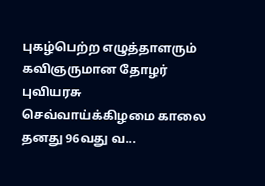புகழ்பெற்ற எழுத்தாளரும் கவிஞருமான தோழர் புவியரசு செவ்வாய்க்கிழமை காலை தனது 96வது வ...